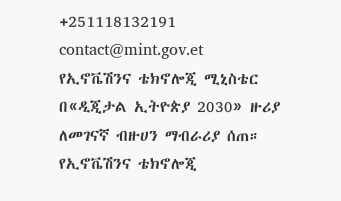+251118132191
contact@mint.gov.et
የኢኖቬሽንና ቴክኖሎጂ ሚኒስቴር በ«ዲጂታል ኢትዮጵያ 2030» ዙሪያ ለመገናኛ ብዙሀን ማብራሪያ ሰጠ።
የኢኖቬሽንና ቴክኖሎጂ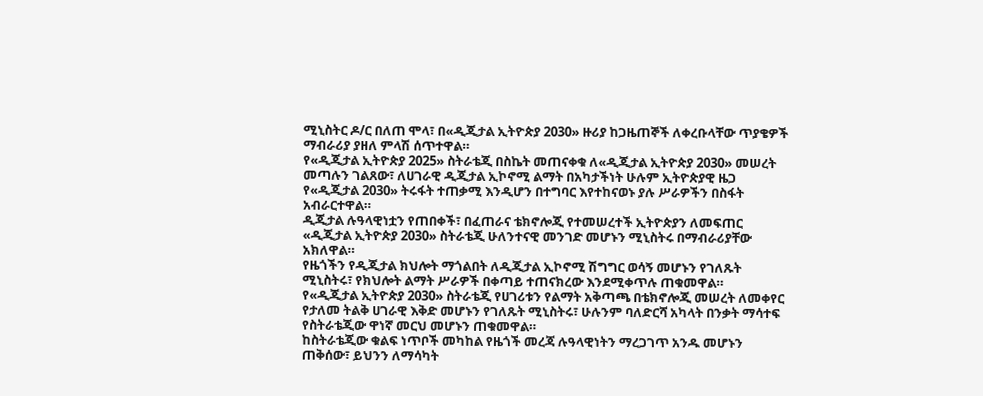ሚኒስትር ዶ/ር በለጠ ሞላ፣ በ«ዲጂታል ኢትዮጵያ 2030» ዙሪያ ከጋዜጠኞች ለቀረቡላቸው ጥያቄዎች ማብራሪያ ያዘለ ምላሽ ሰጥተዋል።
የ«ዲጂታል ኢትዮጵያ 2025» ስትራቴጂ በስኬት መጠናቀቁ ለ«ዲጂታል ኢትዮጵያ 2030» መሠረት መጣሉን ገልጸው፣ ለሀገራዊ ዲጂታል ኢኮኖሚ ልማት በአካታችነት ሁሉም ኢትዮጵያዊ ዜጋ የ«ዲጂታል 2030» ትሩፋት ተጠቃሚ እንዲሆን በተግባር እየተከናወኑ ያሉ ሥራዎችን በስፋት አብራርተዋል።
ዲጂታል ሉዓላዊነቷን የጠበቀች፣ በፈጠራና ቴክኖሎጂ የተመሠረተች ኢትዮጵያን ለመፍጠር «ዲጂታል ኢትዮጵያ 2030» ስትራቴጂ ሁለንተናዊ መንገድ መሆኑን ሚኒስትሩ በማብራሪያቸው አክለዋል።
የዜጎችን የዲጂታል ክህሎት ማጎልበት ለዲጂታል ኢኮኖሚ ሽግግር ወሳኝ መሆኑን የገለጹት ሚኒስትሩ፣ የክህሎት ልማት ሥራዎች በቀጣይ ተጠናክረው እንደሚቀጥሉ ጠቁመዋል።
የ«ዲጂታል ኢትዮጵያ 2030» ስትራቴጂ የሀገሪቱን የልማት አቅጣጫ በቴክኖሎጂ መሠረት ለመቀየር የታለመ ትልቅ ሀገራዊ እቅድ መሆኑን የገለጹት ሚኒስትሩ፣ ሁሉንም ባለድርሻ አካላት በንቃት ማሳተፍ የስትራቴጂው ዋነኛ መርህ መሆኑን ጠቁመዋል።
ከስትራቴጂው ቁልፍ ነጥቦች መካከል የዜጎች መረጃ ሉዓላዊነትን ማረጋገጥ አንዱ መሆኑን ጠቅሰው፣ ይህንን ለማሳካት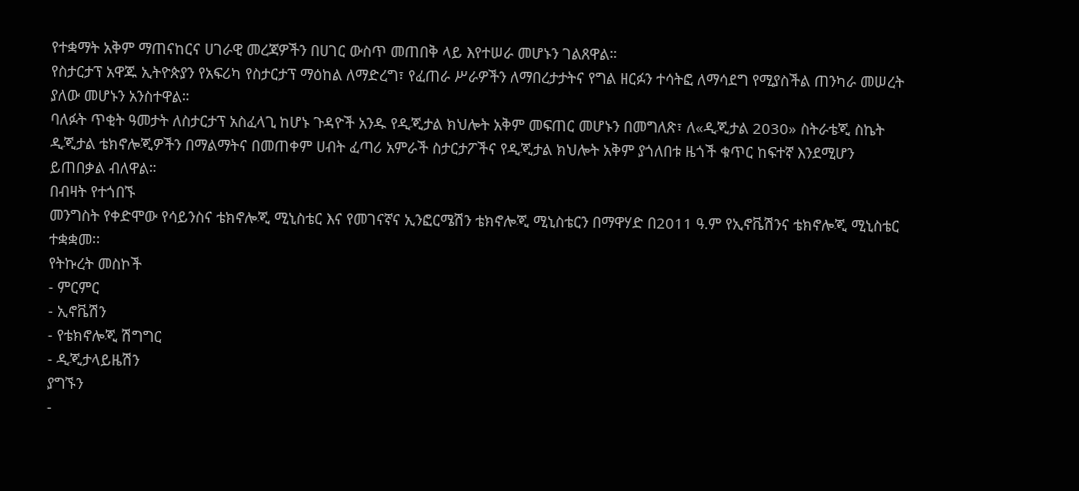የተቋማት አቅም ማጠናከርና ሀገራዊ መረጃዎችን በሀገር ውስጥ መጠበቅ ላይ እየተሠራ መሆኑን ገልጸዋል።
የስታርታፕ አዋጁ ኢትዮጵያን የአፍሪካ የስታርታፕ ማዕከል ለማድረግ፣ የፈጠራ ሥራዎችን ለማበረታታትና የግል ዘርፉን ተሳትፎ ለማሳደግ የሚያስችል ጠንካራ መሠረት ያለው መሆኑን አንስተዋል።
ባለፉት ጥቂት ዓመታት ለስታርታፕ አስፈላጊ ከሆኑ ጉዳዮች አንዱ የዲጂታል ክህሎት አቅም መፍጠር መሆኑን በመግለጽ፣ ለ«ዲጂታል 2030» ስትራቴጂ ስኬት ዲጂታል ቴክኖሎጂዎችን በማልማትና በመጠቀም ሀብት ፈጣሪ አምራች ስታርታፖችና የዲጂታል ክህሎት አቅም ያጎለበቱ ዜጎች ቁጥር ከፍተኛ እንደሚሆን ይጠበቃል ብለዋል።
በብዛት የተጎበኙ
መንግስት የቀድሞው የሳይንስና ቴክኖሎጂ ሚኒስቴር እና የመገናኛና ኢንፎርሜሽን ቴክኖሎጂ ሚኒስቴርን በማዋሃድ በ2011 ዓ.ም የኢኖቬሽንና ቴክኖሎጂ ሚኒስቴር ተቋቋመ፡፡
የትኩረት መስኮች
- ምርምር
- ኢኖቬሽን
- የቴክኖሎጂ ሽግግር
- ዲጂታላይዜሽን
ያግኙን
-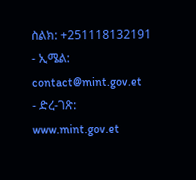ስልክ: +251118132191
- ኢሜል: contact@mint.gov.et
- ድረ-ገጽ: www.mint.gov.et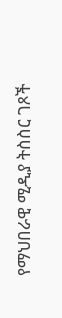የማህበራዊ ሚዲያ ትስስር ገጾች